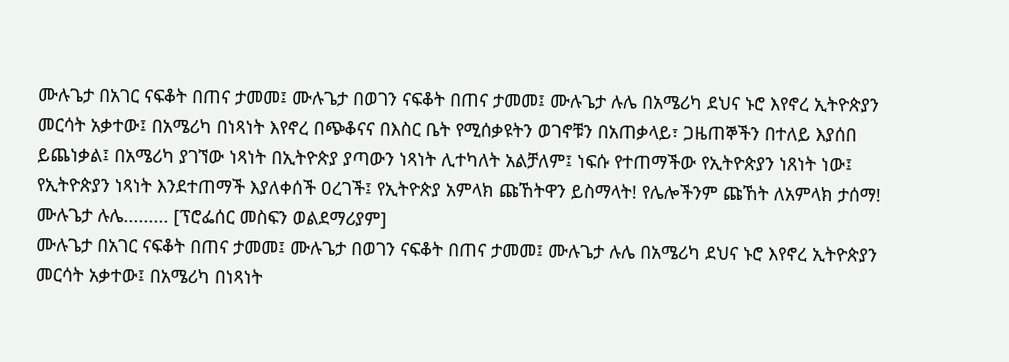ሙሉጌታ በአገር ናፍቆት በጠና ታመመ፤ ሙሉጌታ በወገን ናፍቆት በጠና ታመመ፤ ሙሉጌታ ሉሌ በአሜሪካ ደህና ኑሮ እየኖረ ኢትዮጵያን መርሳት አቃተው፤ በአሜሪካ በነጻነት እየኖረ በጭቆናና በእስር ቤት የሚሰቃዩትን ወገኖቹን በአጠቃላይ፣ ጋዜጠኞችን በተለይ እያሰበ ይጨነቃል፤ በአሜሪካ ያገኘው ነጻነት በኢትዮጵያ ያጣውን ነጻነት ሊተካለት አልቻለም፤ ነፍሱ የተጠማችው የኢትዮጵያን ነጸነት ነው፤ የኢትዮጵያን ነጻነት እንደተጠማች እያለቀሰች ዐረገች፤ የኢትዮጵያ አምላክ ጩኸትዋን ይስማላት! የሌሎችንም ጩኸት ለአምላክ ታሰማ!
ሙሉጌታ ሉሌ......... [ፕሮፌሰር መስፍን ወልደማሪያም]
ሙሉጌታ በአገር ናፍቆት በጠና ታመመ፤ ሙሉጌታ በወገን ናፍቆት በጠና ታመመ፤ ሙሉጌታ ሉሌ በአሜሪካ ደህና ኑሮ እየኖረ ኢትዮጵያን መርሳት አቃተው፤ በአሜሪካ በነጻነት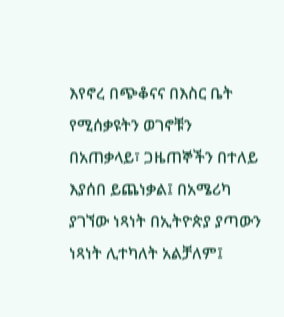እየኖረ በጭቆናና በእስር ቤት የሚሰቃዩትን ወገኖቹን በአጠቃላይ፣ ጋዜጠኞችን በተለይ እያሰበ ይጨነቃል፤ በአሜሪካ ያገኘው ነጻነት በኢትዮጵያ ያጣውን ነጻነት ሊተካለት አልቻለም፤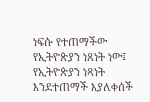ነፍሱ የተጠማችው የኢትዮጵያን ነጸነት ነው፤ የኢትዮጵያን ነጻነት እንደተጠማች እያለቀሰች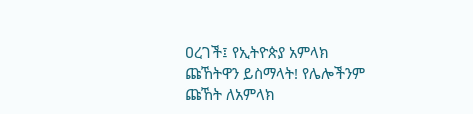ዐረገች፤ የኢትዮጵያ አምላክ ጩኸትዋን ይስማላት! የሌሎችንም ጩኸት ለአምላክ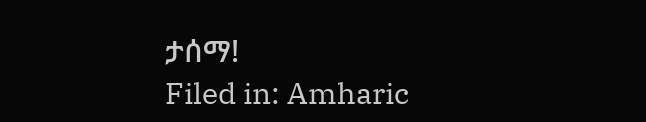ታሰማ!
Filed in: Amharic